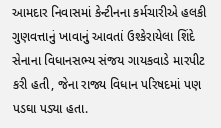આમદાર નિવાસમાં કેન્ટીનના કર્મચારીએ હલકી ગુણવત્તાનું ખાવાનું આવતાં ઉશ્કેરાયેલા શિંદે સેનાના વિધાનસભ્ય સંજય ગાયકવાડે મારપીટ કરી હતી, જેના રાજ્ય વિધાન પરિષદમાં પણ પડઘા પડ્યા હતા.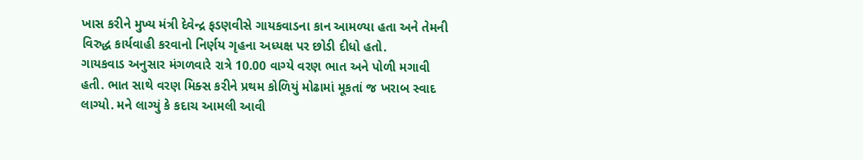ખાસ કરીને મુખ્ય મંત્રી દેવેન્દ્ર ફડણવીસે ગાયકવાડના કાન આમળ્યા હતા અને તેમની વિરુદ્ધ કાર્યવાહી કરવાનો નિર્ણય ગૃહના અધ્યક્ષ પર છોડી દીધો હતો.
ગાયકવાડ અનુસાર મંગળવારે રાત્રે 10.00 વાગ્યે વરણ ભાત અને પોળી મગાવી હતી. ભાત સાથે વરણ મિક્સ કરીને પ્રથમ કોળિયું મોઢામાં મૂકતાં જ ખરાબ સ્વાદ લાગ્યો. મને લાગ્યું કે કદાચ આમલી આવી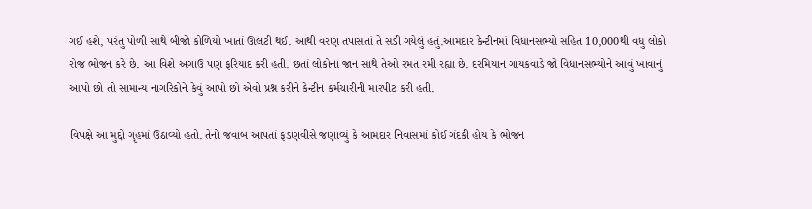ગઈ હશે, પરંતુ પોળી સાથે બીજો કોળિયો ખાતાં ઊલટી થઈ. આથી વરણ તપાસતાં તે સડી ગયેલું હતું.આમદાર કેન્ટીનમાં વિધાનસભ્યો સહિત 10,000થી વધુ લોકો રોજ ભોજન કરે છે. આ વિશે અગાઉ પણ ફરિયાદ કરી હતી. છતાં લોકોના જાન સાથે તેઓ રમત રમી રહ્યા છે. દરમિયાન ગાયકવાડે જો વિધાનસભ્યોને આવું ખાવાનું આપો છો તો સામાન્ય નાગરિકોને કેવું આપો છો એવો પ્રશ્ન કરીને કેન્ટીન કર્મચારીની મારપીટ કરી હતી.

વિપક્ષે આ મુદ્દો ગૃહમાં ઉઠાવ્યો હતો. તેનો જવાબ આપતાં ફડણવીસે જણાવ્યું કે આમદાર નિવાસમાં કોઈ ગંદકી હોય કે ભોજન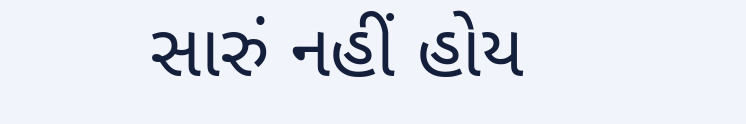સારું નહીં હોય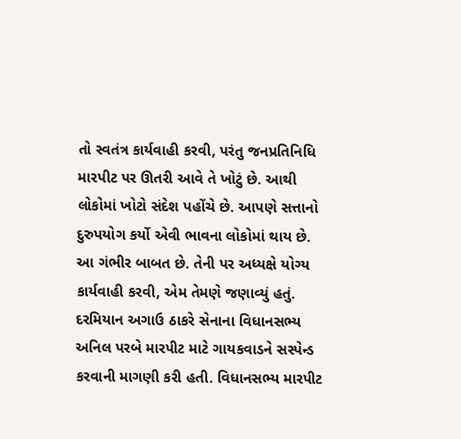તો સ્વતંત્ર કાર્યવાહી કરવી, પરંતુ જનપ્રતિનિધિ મારપીટ પર ઊતરી આવે તે ખોટું છે. આથી લોકોમાં ખોટો સંદેશ પહોંચે છે. આપણે સત્તાનો દુરુપયોગ કર્યો એવી ભાવના લોકોમાં થાય છે. આ ગંભીર બાબત છે. તેની પર અધ્યક્ષે યોગ્ય કાર્યવાહી કરવી, એમ તેમણે જણાવ્યું હતું.
દરમિયાન અગાઉ ઠાકરે સેનાના વિધાનસભ્ય અનિલ પરબે મારપીટ માટે ગાયકવાડને સસ્પેન્ડ કરવાની માગણી કરી હતી. વિધાનસભ્ય મારપીટ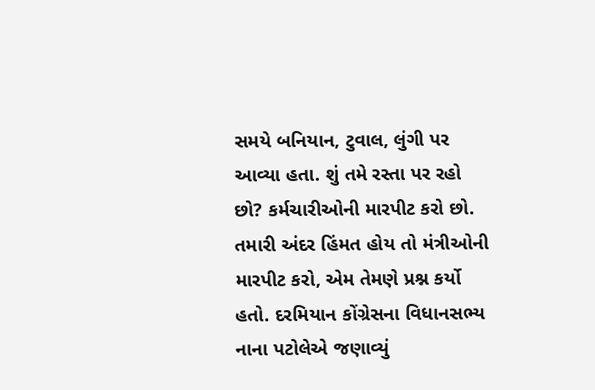સમયે બનિયાન, ટુવાલ, લુંગી પર આવ્યા હતા. શું તમે રસ્તા પર રહો છો? કર્મચારીઓની મારપીટ કરો છો. તમારી અંદર હિંમત હોય તો મંત્રીઓની મારપીટ કરો, એમ તેમણે પ્રશ્ન કર્યો હતો. દરમિયાન કોંગ્રેસના વિધાનસભ્ય નાના પટોલેએ જણાવ્યું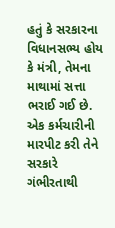હતું કે સરકારના વિધાનસભ્ય હોય કે મંત્રી, તેમના માથામાં સત્તા ભરાઈ ગઈ છે. એક કર્મચારીની મારપીટ કરી તેને સરકારે ગંભીરતાથી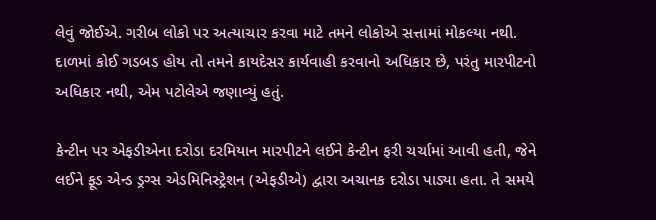લેવું જોઈએ. ગરીબ લોકો પર અત્યાચાર કરવા માટે તમને લોકોએ સત્તામાં મોકલ્યા નથી. દાળમાં કોઈ ગડબડ હોય તો તમને કાયદેસર કાર્યવાહી કરવાનો અધિકાર છે, પરંતુ મારપીટનો અધિકાર નથી, એમ પટોલેએ જણાવ્યું હતું.

કેન્ટીન પર એફડીએના દરોડા દરમિયાન મારપીટને લઈને કેન્ટીન ફરી ચર્ચામાં આવી હતી, જેને લઈને ફૂડ એન્ડ ડ્રગ્સ એડમિનિસ્ટ્રેશન (એફડીએ) દ્વારા અચાનક દરોડા પાડ્યા હતા. તે સમયે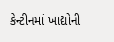કેન્ટીનમાં ખાદ્યોની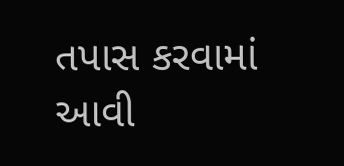તપાસ કરવામાં આવી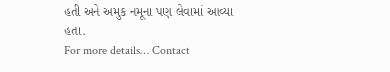હતી અને અમુક નમૂના પણ લેવામાં આવ્યા હતા.
For more details… Contact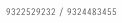9322529232 / 9324483455